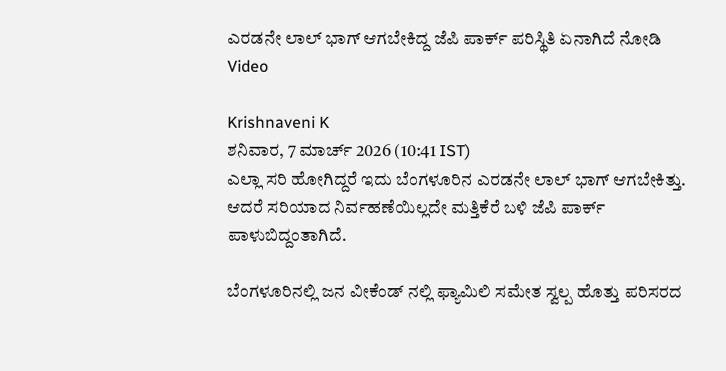ಎರಡನೇ ಲಾಲ್ ಭಾಗ್ ಆಗಬೇಕಿದ್ದ ಜೆಪಿ ಪಾರ್ಕ್ ಪರಿಸ್ಥಿತಿ ಏನಾಗಿದೆ ನೋಡಿ Video

Krishnaveni K
ಶನಿವಾರ, 7 ಮಾರ್ಚ್ 2026 (10:41 IST)
ಎಲ್ಲಾ ಸರಿ ಹೋಗಿದ್ದರೆ ಇದು ಬೆಂಗಳೂರಿನ ಎರಡನೇ ಲಾಲ್ ಭಾಗ್ ಆಗಬೇಕಿತ್ತು. ಆದರೆ ಸರಿಯಾದ ನಿರ್ವಹಣೆಯಿಲ್ಲದೇ ಮತ್ತಿಕೆರೆ ಬಳಿ ಜೆಪಿ ಪಾರ್ಕ್ ಪಾಳುಬಿದ್ದಂತಾಗಿದೆ.

ಬೆಂಗಳೂರಿನಲ್ಲಿ ಜನ ವೀಕೆಂಡ್ ನಲ್ಲಿ ಫ್ಯಾಮಿಲಿ ಸಮೇತ ಸ್ವಲ್ಪ ಹೊತ್ತು ಪರಿಸರದ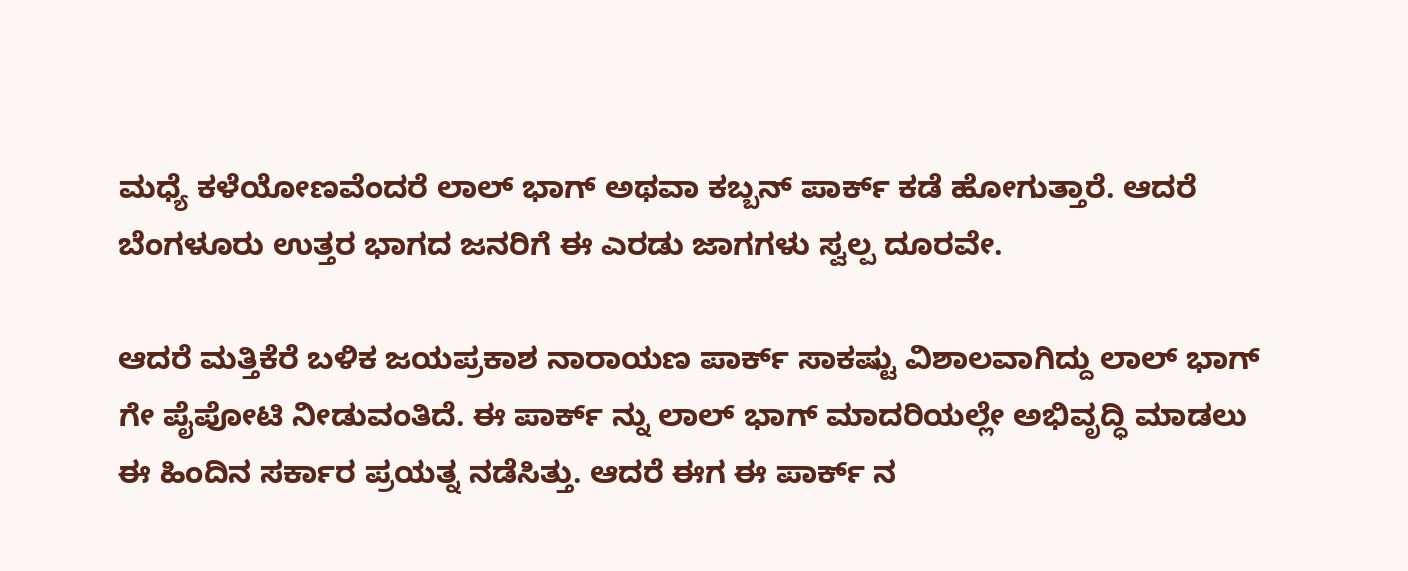ಮಧ್ಯೆ ಕಳೆಯೋಣವೆಂದರೆ ಲಾಲ್ ಭಾಗ್ ಅಥವಾ ಕಬ್ಬನ್ ಪಾರ್ಕ್ ಕಡೆ ಹೋಗುತ್ತಾರೆ. ಆದರೆ ಬೆಂಗಳೂರು ಉತ್ತರ ಭಾಗದ ಜನರಿಗೆ ಈ ಎರಡು ಜಾಗಗಳು ಸ್ವಲ್ಪ ದೂರವೇ.

ಆದರೆ ಮತ್ತಿಕೆರೆ ಬಳಿಕ ಜಯಪ್ರಕಾಶ ನಾರಾಯಣ ಪಾರ್ಕ್ ಸಾಕಷ್ಟು ವಿಶಾಲವಾಗಿದ್ದು ಲಾಲ್ ಭಾಗ್ ಗೇ ಪೈಪೋಟಿ ನೀಡುವಂತಿದೆ. ಈ ಪಾರ್ಕ್ ನ್ನು ಲಾಲ್ ಭಾಗ್ ಮಾದರಿಯಲ್ಲೇ ಅಭಿವೃದ್ಧಿ ಮಾಡಲು ಈ ಹಿಂದಿನ ಸರ್ಕಾರ ಪ್ರಯತ್ನ ನಡೆಸಿತ್ತು. ಆದರೆ ಈಗ ಈ ಪಾರ್ಕ್ ನ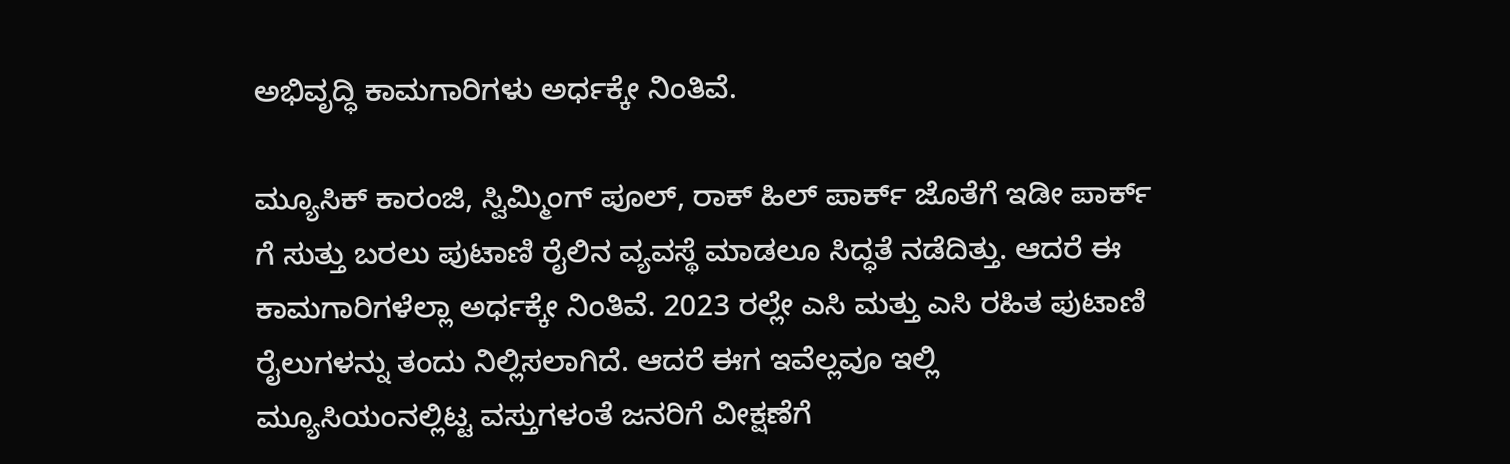ಅಭಿವೃದ್ಧಿ ಕಾಮಗಾರಿಗಳು ಅರ್ಧಕ್ಕೇ ನಿಂತಿವೆ.

ಮ್ಯೂಸಿಕ್ ಕಾರಂಜಿ, ಸ್ವಿಮ್ಮಿಂಗ್ ಪೂಲ್, ರಾಕ್ ಹಿಲ್ ಪಾರ್ಕ್ ಜೊತೆಗೆ ಇಡೀ ಪಾರ್ಕ್ ಗೆ ಸುತ್ತು ಬರಲು ಪುಟಾಣಿ ರೈಲಿನ ವ್ಯವಸ್ಥೆ ಮಾಡಲೂ ಸಿದ್ಧತೆ ನಡೆದಿತ್ತು. ಆದರೆ ಈ ಕಾಮಗಾರಿಗಳೆಲ್ಲಾ ಅರ್ಧಕ್ಕೇ ನಿಂತಿವೆ. 2023 ರಲ್ಲೇ ಎಸಿ ಮತ್ತು ಎಸಿ ರಹಿತ ಪುಟಾಣಿ ರೈಲುಗಳನ್ನು ತಂದು ನಿಲ್ಲಿಸಲಾಗಿದೆ. ಆದರೆ ಈಗ ಇವೆಲ್ಲವೂ ಇಲ್ಲಿ ಮ್ಯೂಸಿಯಂನಲ್ಲಿಟ್ಟ ವಸ್ತುಗಳಂತೆ ಜನರಿಗೆ ವೀಕ್ಷಣೆಗೆ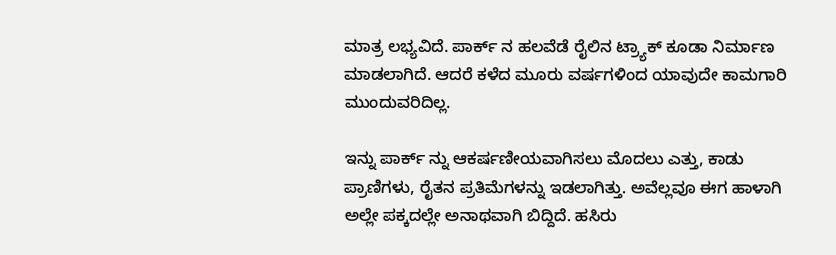ಮಾತ್ರ ಲಭ್ಯವಿದೆ. ಪಾರ್ಕ್ ನ ಹಲವೆಡೆ ರೈಲಿನ ಟ್ರ್ಯಾಕ್ ಕೂಡಾ ನಿರ್ಮಾಣ ಮಾಡಲಾಗಿದೆ. ಆದರೆ ಕಳೆದ ಮೂರು ವರ್ಷಗಳಿಂದ ಯಾವುದೇ ಕಾಮಗಾರಿ ಮುಂದುವರಿದಿಲ್ಲ.

ಇನ್ನು ಪಾರ್ಕ್ ನ್ನು ಆಕರ್ಷಣೀಯವಾಗಿಸಲು ಮೊದಲು ಎತ್ತು, ಕಾಡು ಪ್ರಾಣಿಗಳು, ರೈತನ ಪ್ರತಿಮೆಗಳನ್ನು ಇಡಲಾಗಿತ್ತು. ಅವೆಲ್ಲವೂ ಈಗ ಹಾಳಾಗಿ ಅಲ್ಲೇ ಪಕ್ಕದಲ್ಲೇ ಅನಾಥವಾಗಿ ಬಿದ್ದಿದೆ. ಹಸಿರು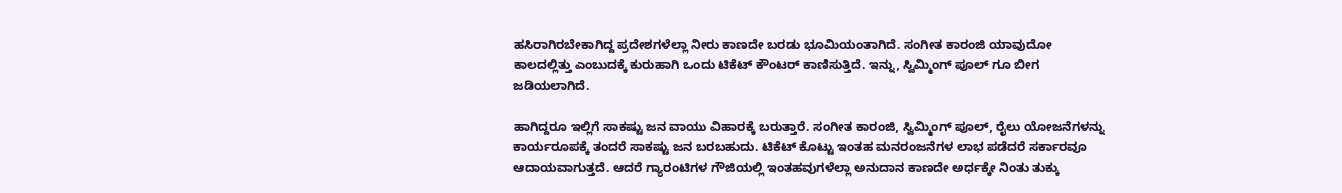ಹಸಿರಾಗಿರಬೇಕಾಗಿದ್ದ ಪ್ರದೇಶಗಳೆಲ್ಲಾ ನೀರು ಕಾಣದೇ ಬರಡು ಭೂಮಿಯಂತಾಗಿದೆ. ಸಂಗೀತ ಕಾರಂಜಿ ಯಾವುದೋ ಕಾಲದಲ್ಲಿತ್ತು ಎಂಬುದಕ್ಕೆ ಕುರುಹಾಗಿ ಒಂದು ಟಿಕೆಟ್ ಕೌಂಟರ್ ಕಾಣಿಸುತ್ತಿದೆ. ಇನ್ನು, ಸ್ವಿಮ್ಮಿಂಗ್ ಪೂಲ್ ಗೂ ಬೀಗ ಜಡಿಯಲಾಗಿದೆ.

ಹಾಗಿದ್ದರೂ ಇಲ್ಲಿಗೆ ಸಾಕಷ್ಟು ಜನ ವಾಯು ವಿಹಾರಕ್ಕೆ ಬರುತ್ತಾರೆ. ಸಂಗೀತ ಕಾರಂಜಿ, ಸ್ವಿಮ್ಮಿಂಗ್ ಪೂಲ್, ರೈಲು ಯೋಜನೆಗಳನ್ನು ಕಾರ್ಯರೂಪಕ್ಕೆ ತಂದರೆ ಸಾಕಷ್ಟು ಜನ ಬರಬಹುದು. ಟಿಕೆಟ್ ಕೊಟ್ಟು ಇಂತಹ ಮನರಂಜನೆಗಳ ಲಾಭ ಪಡೆದರೆ ಸರ್ಕಾರವೂ ಆದಾಯವಾಗುತ್ತದೆ. ಆದರೆ ಗ್ಯಾರಂಟಿಗಳ ಗೌಜಿಯಲ್ಲಿ ಇಂತಹವುಗಳೆಲ್ಲಾ ಅನುದಾನ ಕಾಣದೇ ಅರ್ಧಕ್ಕೇ ನಿಂತು ತುಕ್ಕು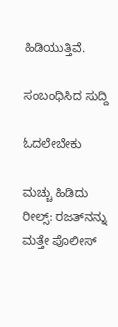ಹಿಡಿಯುತ್ತಿವೆ.

ಸಂಬಂಧಿಸಿದ ಸುದ್ದಿ

ಓದಲೇಬೇಕು

ಮಚ್ಚು ಹಿಡಿದು ರೀಲ್ಸ್‌: ರಜತ್‌ನನ್ನು ಮತ್ತೇ ಪೊಲೀಸ್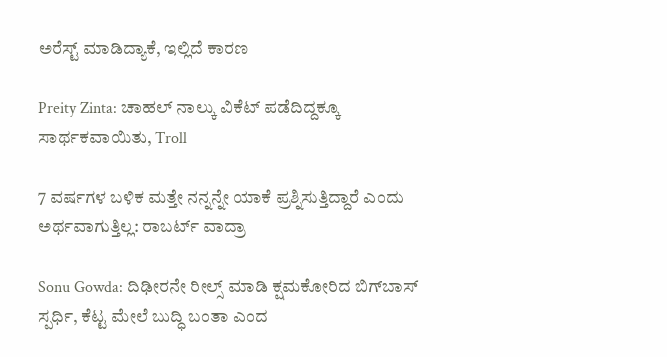ಅರೆಸ್ಟ್ ಮಾಡಿದ್ಯಾಕೆ, ಇಲ್ಲಿದೆ ಕಾರಣ

Preity Zinta: ಚಾಹಲ್ ನಾಲ್ಕು ವಿಕೆಟ್ ಪಡೆದಿದ್ದಕ್ಕೂ ಸಾರ್ಥಕವಾಯಿತು, Troll

7 ವರ್ಷಗಳ ಬಳಿಕ ಮತ್ತೇ ನನ್ನನ್ನೇ ಯಾಕೆ ಪ್ರಶ್ನಿಸುತ್ತಿದ್ದಾರೆ ಎಂದು ಅರ್ಥವಾಗುತ್ತಿಲ್ಲ: ರಾಬರ್ಟ್‌ ವಾದ್ರಾ

Sonu Gowda: ದಿಢೀರನೇ ರೀಲ್ಸ್ ಮಾಡಿ ಕ್ಷಮಕೋರಿದ ಬಿಗ್‌ಬಾಸ್‌ ಸ್ಪರ್ಧಿ, ಕೆಟ್ಟ ಮೇಲೆ ಬುದ್ಧಿ ಬಂತಾ ಎಂದ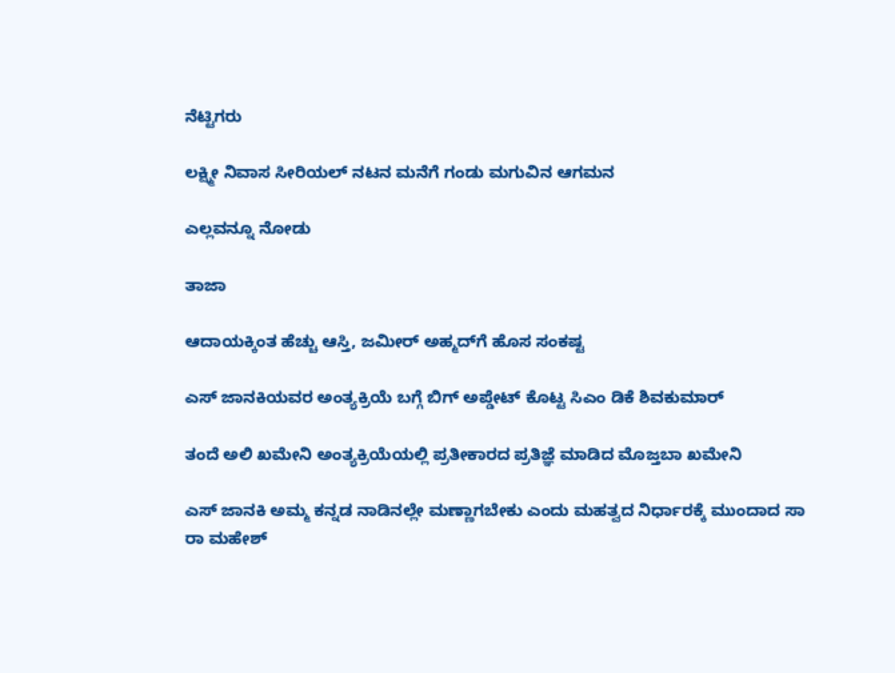ನೆಟ್ಟಿಗರು

ಲಕ್ಷ್ಮೀ ನಿವಾಸ ಸೀರಿಯಲ್ ನಟನ ಮನೆಗೆ ಗಂಡು ಮಗುವಿನ ಆಗಮನ

ಎಲ್ಲವನ್ನೂ ನೋಡು

ತಾಜಾ

ಆದಾಯಕ್ಕಿಂತ ಹೆಚ್ಚು ಆಸ್ತಿ, ಜಮೀರ್ ಅಹ್ಮದ್‌ಗೆ ಹೊಸ ಸಂಕಷ್ಟ

ಎಸ್ ಜಾನಕಿಯವರ ಅಂತ್ಯಕ್ರಿಯೆ ಬಗ್ಗೆ ಬಿಗ್ ಅಪ್ಡೇಟ್ ಕೊಟ್ಟ ಸಿಎಂ ಡಿಕೆ ಶಿವಕುಮಾರ್‌

ತಂದೆ ಅಲಿ ಖಮೇನಿ ಅಂತ್ಯಕ್ರಿಯೆಯಲ್ಲಿ ಪ್ರತೀಕಾರದ ಪ್ರತಿಜ್ಞೆ ಮಾಡಿದ ಮೊಜ್ತಬಾ ಖಮೇನಿ

ಎಸ್ ಜಾನಕಿ ಅಮ್ಮ ಕನ್ನಡ ನಾಡಿನಲ್ಲೇ ಮಣ್ಣಾಗಬೇಕು ಎಂದು ಮಹತ್ವದ ನಿರ್ಧಾರಕ್ಕೆ ಮುಂದಾದ ಸಾ ರಾ ಮಹೇಶ್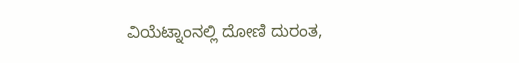ವಿಯೆಟ್ನಾಂನಲ್ಲಿ ದೋಣಿ ದುರಂತ,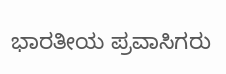ಭಾರತೀಯ ಪ್ರವಾಸಿಗರು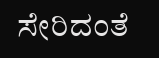ಸೇರಿದಂತೆ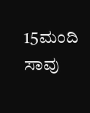15ಮಂದಿ ಸಾವು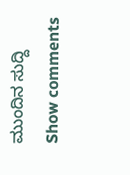ಮುಂದಿನ ಸುದ್ದಿ
Show comments